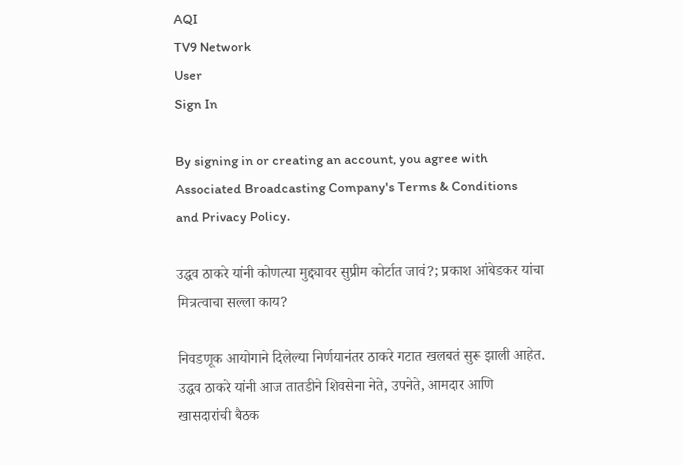AQI
TV9 Network
User
Sign In

By signing in or creating an account, you agree with Associated Broadcasting Company's Terms & Conditions and Privacy Policy.

उद्धव ठाकरे यांनी कोणत्या मुद्द्यावर सुप्रीम कोर्टात जावं?; प्रकाश आंबेडकर यांचा मित्रत्वाचा सल्ला काय?

निवडणूक आयोगाने दिलेल्या निर्णयानंतर ठाकरे गटात खलबतं सुरू झाली आहेत. उद्धव ठाकरे यांनी आज तातडीने शिवसेना नेते, उपनेते, आमदार आणि खासदारांची बैठक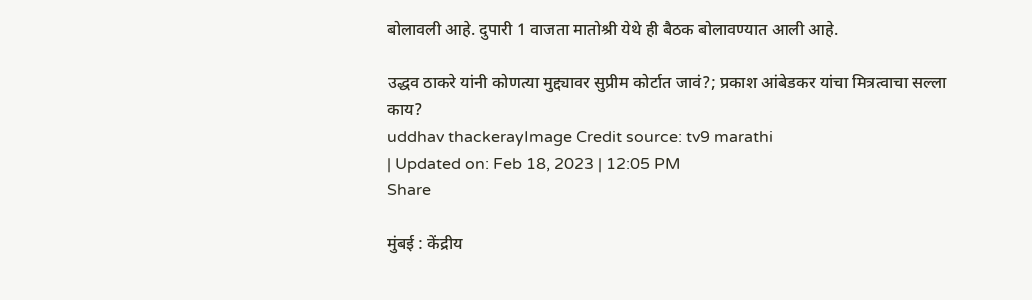बोलावली आहे. दुपारी 1 वाजता मातोश्री येथे ही बैठक बोलावण्यात आली आहे.

उद्धव ठाकरे यांनी कोणत्या मुद्द्यावर सुप्रीम कोर्टात जावं?; प्रकाश आंबेडकर यांचा मित्रत्वाचा सल्ला काय?
uddhav thackerayImage Credit source: tv9 marathi
| Updated on: Feb 18, 2023 | 12:05 PM
Share

मुंबई : केंद्रीय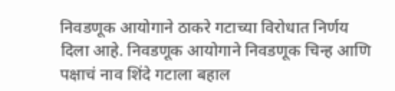निवडणूक आयोगाने ठाकरे गटाच्या विरोधात निर्णय दिला आहे. निवडणूक आयोगाने निवडणूक चिन्ह आणि पक्षाचं नाव शिंदे गटाला बहाल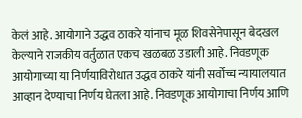केलं आहे. आयोगाने उद्धव ठाकरे यांनाच मूळ शिवसेनेपासून बेदखल केल्याने राजकीय वर्तुळात एकच खळबळ उडाली आहे. निवडणूक आयोगाच्या या निर्णयाविरोधात उद्धव ठाकरे यांनी सर्वोच्च न्यायालयात आव्हान देण्याचा निर्णय घेतला आहे. निवडणूक आयोगाचा निर्णय आणि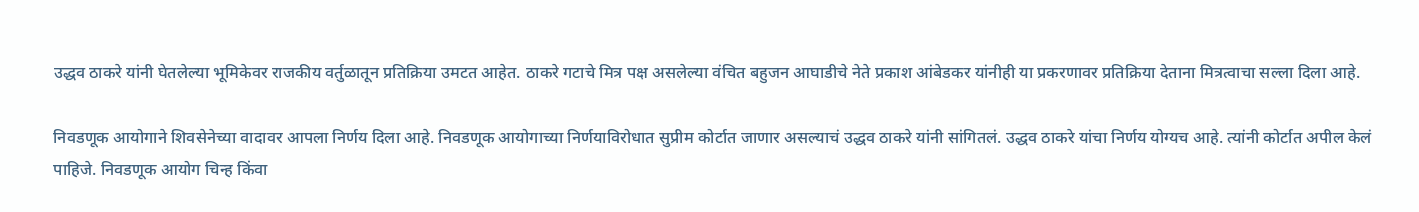उद्धव ठाकरे यांनी घेतलेल्या भूमिकेवर राजकीय वर्तुळातून प्रतिक्रिया उमटत आहेत. ठाकरे गटाचे मित्र पक्ष असलेल्या वंचित बहुजन आघाडीचे नेते प्रकाश आंबेडकर यांनीही या प्रकरणावर प्रतिक्रिया देताना मित्रत्वाचा सल्ला दिला आहे.

निवडणूक आयोगाने शिवसेनेच्या वादावर आपला निर्णय दिला आहे. निवडणूक आयोगाच्या निर्णयाविरोधात सुप्रीम कोर्टात जाणार असल्याचं उद्धव ठाकरे यांनी सांगितलं. उद्धव ठाकरे यांचा निर्णय योग्यच आहे. त्यांनी कोर्टात अपील केलं पाहिजे. निवडणूक आयोग चिन्ह किंवा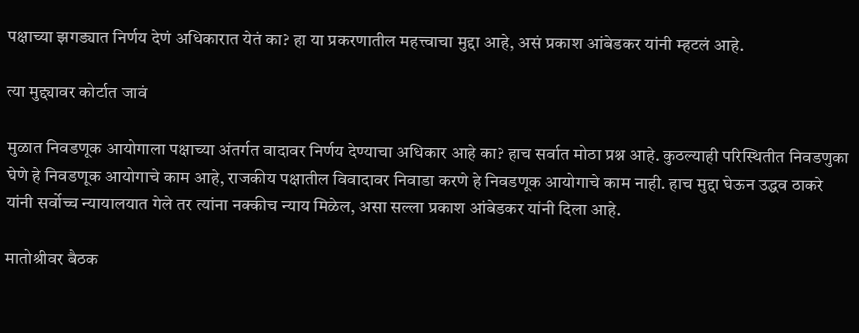पक्षाच्या झगड्यात निर्णय देणं अधिकारात येतं का? हा या प्रकरणातील महत्त्वाचा मुद्दा आहे, असं प्रकाश आंबेडकर यांनी म्हटलं आहे.

त्या मुद्द्यावर कोर्टात जावं

मुळात निवडणूक आयोगाला पक्षाच्या अंतर्गत वादावर निर्णय देण्याचा अधिकार आहे का? हाच सर्वात मोठा प्रश्न आहे. कुठल्याही परिस्थितीत निवडणुका घेणे हे निवडणूक आयोगाचे काम आहे, राजकीय पक्षातील विवादावर निवाडा करणे हे निवडणूक आयोगाचे काम नाही. हाच मुद्दा घेऊन उद्धव ठाकरे यांनी सर्वोच्च न्यायालयात गेले तर त्यांना नक्कीच न्याय मिळेल, असा सल्ला प्रकाश आंबेडकर यांनी दिला आहे.

मातोश्रीवर बैठक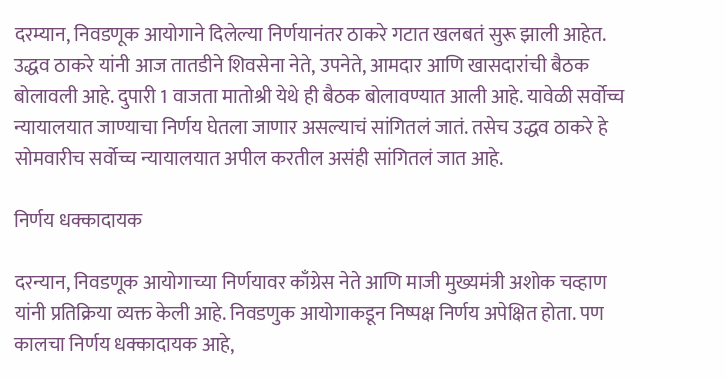दरम्यान, निवडणूक आयोगाने दिलेल्या निर्णयानंतर ठाकरे गटात खलबतं सुरू झाली आहेत. उद्धव ठाकरे यांनी आज तातडीने शिवसेना नेते, उपनेते, आमदार आणि खासदारांची बैठक बोलावली आहे. दुपारी 1 वाजता मातोश्री येथे ही बैठक बोलावण्यात आली आहे. यावेळी सर्वोच्च न्यायालयात जाण्याचा निर्णय घेतला जाणार असल्याचं सांगितलं जातं. तसेच उद्धव ठाकरे हे सोमवारीच सर्वोच्च न्यायालयात अपील करतील असंही सांगितलं जात आहे.

निर्णय धक्कादायक

दरन्यान, निवडणूक आयोगाच्या निर्णयावर काँग्रेस नेते आणि माजी मुख्यमंत्री अशोक चव्हाण यांनी प्रतिक्रिया व्यक्त केली आहे. निवडणुक आयोगाकडून निष्पक्ष निर्णय अपेक्षित होता. पण कालचा निर्णय धक्कादायक आहे,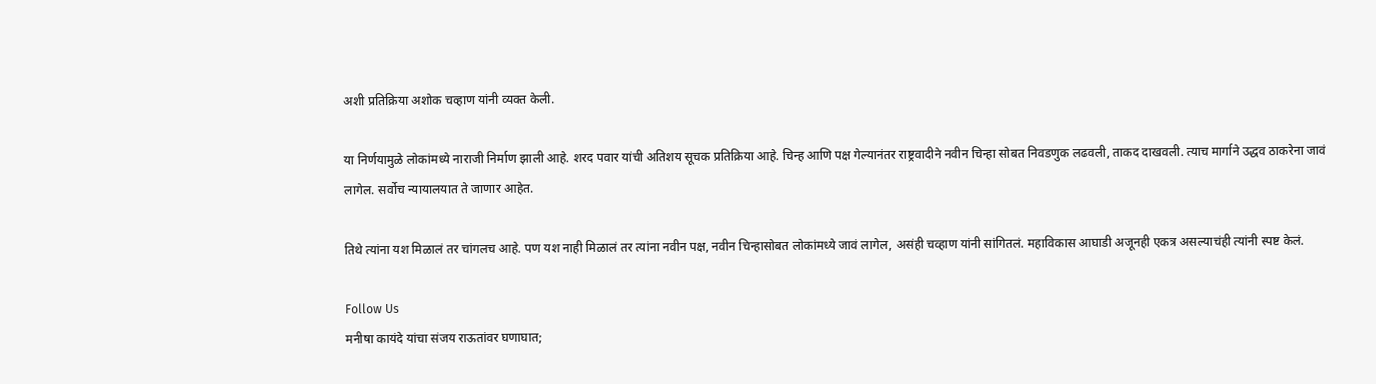अशी प्रतिक्रिया अशोक चव्हाण यांनी व्यक्त केली.

या निर्णयामुळे लोकांमध्ये नाराजी निर्माण झाली आहे. शरद पवार यांची अतिशय सूचक प्रतिक्रिया आहे. चिन्ह आणि पक्ष गेल्यानंतर राष्ट्रवादीने नवीन चिन्हा सोबत निवडणुक लढवली, ताकद दाखवली. त्याच मार्गाने उद्धव ठाकरेना जावं लागेल. सर्वोच न्यायालयात ते जाणार आहेत.

तिथे त्यांना यश मिळालं तर चांगलच आहे. पण यश नाही मिळालं तर त्यांना नवीन पक्ष, नवीन चिन्हासोबत लोकांमध्ये जावं लागेल, असंही चव्हाण यांनी सांगितलं. महाविकास आघाडी अजूनही एकत्र असल्याचंही त्यांनी स्पष्ट केलं.

Follow Us
मनीषा कायंदे यांचा संजय राऊतांवर घणाघात;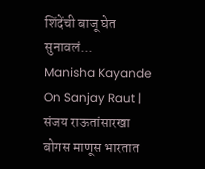शिंदेंची बाजू घेत सुनावलं...
Manisha Kayande On Sanjay Raut | संजय राऊतांसारखा बोगस माणूस भारतात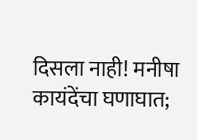दिसला नाही! मनीषा कायंदेंचा घणाघात;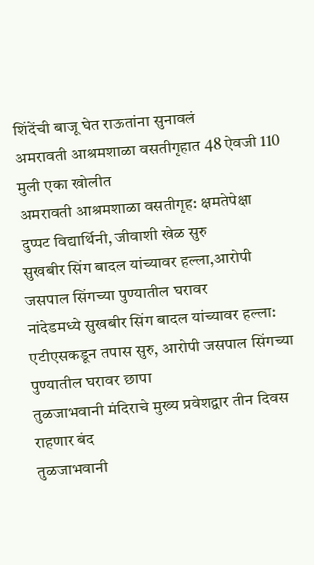शिंदेंची बाजू घेत राऊतांना सुनावलं
अमरावती आश्रमशाळा वसतीगृहात 48 ऐवजी 110 मुली एका खोलीत
अमरावती आश्रमशाळा वसतीगृह: क्षमतेपेक्षा दुप्पट विद्यार्थिनी, जीवाशी खेळ सुरु
सुखबीर सिंग बादल यांच्यावर हल्ला,आरोपी जसपाल सिंगच्या पुण्यातील घरावर
नांदेडमध्ये सुखबीर सिंग बादल यांच्यावर हल्ला: एटीएसकडून तपास सुरु, आरोपी जसपाल सिंगच्या पुण्यातील घरावर छापा
तुळजाभवानी मंदिराचे मुख्य प्रवेशद्वार तीन दिवस राहणार बंद
तुळजाभवानी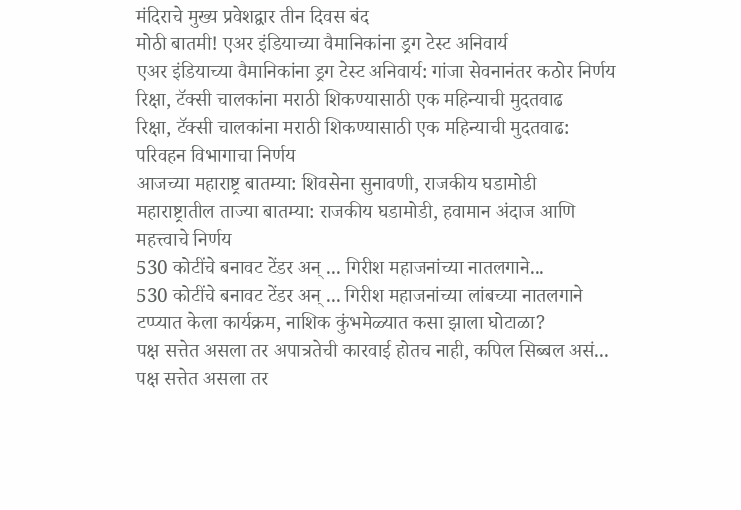मंदिराचे मुख्य प्रवेशद्वार तीन दिवस बंद
मोठी बातमी! एअर इंडियाच्या वैमानिकांना ड्रग टेस्ट अनिवार्य
एअर इंडियाच्या वैमानिकांना ड्रग टेस्ट अनिवार्य: गांजा सेवनानंतर कठोर निर्णय
रिक्षा, टॅक्सी चालकांना मराठी शिकण्यासाठी एक महिन्याची मुदतवाढ
रिक्षा, टॅक्सी चालकांना मराठी शिकण्यासाठी एक महिन्याची मुदतवाढ: परिवहन विभागाचा निर्णय
आजच्या महाराष्ट्र बातम्या: शिवसेना सुनावणी, राजकीय घडामोडी
महाराष्ट्रातील ताज्या बातम्या: राजकीय घडामोडी, हवामान अंदाज आणि महत्त्वाचे निर्णय
530 कोटींचे बनावट टेंडर अन् ... गिरीश महाजनांच्या नातलगाने...
530 कोटींचे बनावट टेंडर अन् ... गिरीश महाजनांच्या लांबच्या नातलगाने टप्प्यात केला कार्यक्रम, नाशिक कुंभमेळ्यात कसा झाला घोटाळा?
पक्ष सत्तेत असला तर अपात्रतेची कारवाई होतच नाही, कपिल सिब्बल असं...
पक्ष सत्तेत असला तर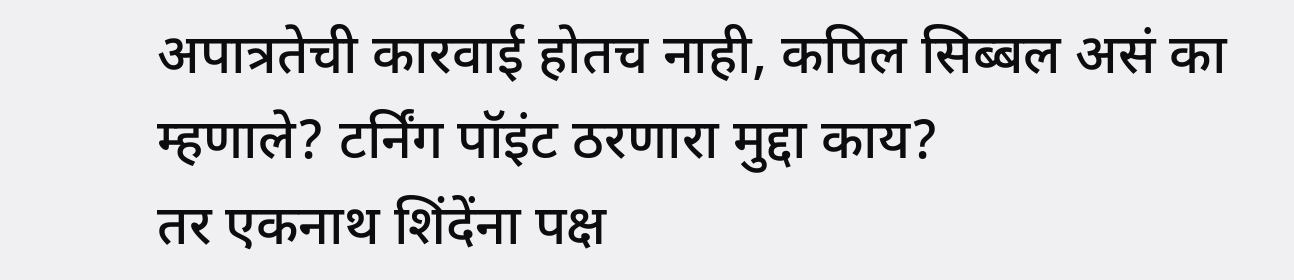अपात्रतेची कारवाई होतच नाही, कपिल सिब्बल असं का म्हणाले? टर्निंग पॉइंट ठरणारा मुद्दा काय?
तर एकनाथ शिंदेंना पक्ष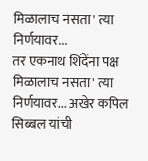मिळालाच नसता' त्या निर्णयावर...
तर एकनाथ शिंदेंना पक्ष मिळालाच नसता' त्या निर्णयावर... अखेर कपिल सिब्बल यांची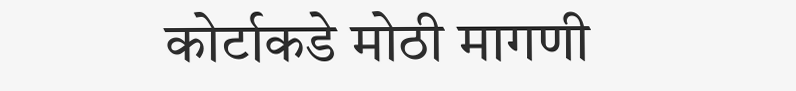कोर्टाकडे मोठी मागणी